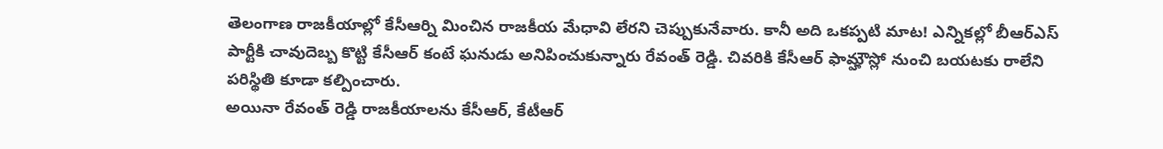తెలంగాణ రాజకీయాల్లో కేసీఆర్ని మించిన రాజకీయ మేధావి లేరని చెప్పుకునేవారు. కానీ అది ఒకప్పటి మాట! ఎన్నికల్లో బీఆర్ఎస్ పార్టీకి చావుదెబ్బ కొట్టి కేసీఆర్ కంటే ఘనుడు అనిపించుకున్నారు రేవంత్ రెడ్డి. చివరికి కేసీఆర్ ఫామ్హౌస్లో నుంచి బయటకు రాలేని పరిస్థితి కూడా కల్పించారు.
అయినా రేవంత్ రెడ్డి రాజకీయాలను కేసీఆర్, కేటీఆర్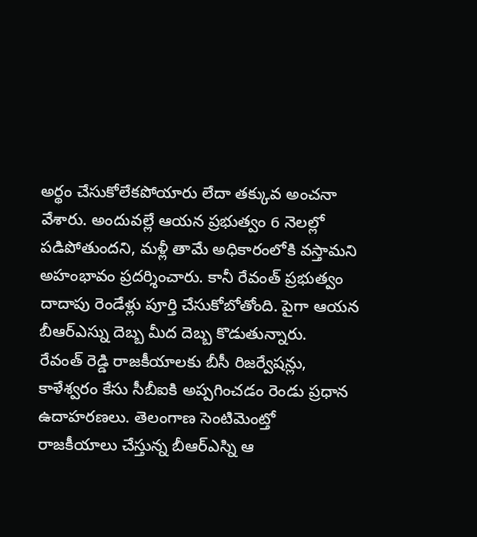అర్థం చేసుకోలేకపోయారు లేదా తక్కువ అంచనా వేశారు. అందువల్లే ఆయన ప్రభుత్వం 6 నెలల్లో పడిపోతుందని, మళ్లీ తామే అధికారంలోకి వస్తామని అహంభావం ప్రదర్శించారు. కానీ రేవంత్ ప్రభుత్వం దాదాపు రెండేళ్లు పూర్తి చేసుకోబోతోంది. పైగా ఆయన బీఆర్ఎస్ను దెబ్బ మీద దెబ్బ కొడుతున్నారు.
రేవంత్ రెడ్డి రాజకీయాలకు బీసీ రిజర్వేషన్లు, కాళేశ్వరం కేసు సీబీఐకి అప్పగించడం రెండు ప్రధాన ఉదాహరణలు. తెలంగాణ సెంటిమెంట్తో రాజకీయాలు చేస్తున్న బీఆర్ఎస్ని ఆ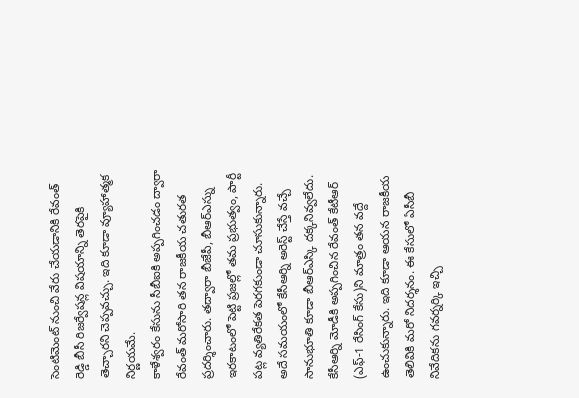సెంటిమెంట్ నుంచి వేరు చేయడానికి రేవంత్ రెడ్డి బీసీ రిజర్వేషన్ల విషయాన్ని తెరపైకి తెచ్చారని చెప్పవచ్చు. ఇది కూడా వ్యూహాత్మక నిర్ణయమే.
కాళేశ్వరం కేసును సీబీఐకి అప్పగించడం ద్వారా రేవంత్ మరోసారి తన రాజకీయ చతురత ప్రదర్శించారు. తద్వారా బీజేపీ, బీఆర్ఎస్ను ఇరకాటంలో పెట్టి ప్రజల్లో తమ ప్రభుత్వం, పార్టీ పట్ల వ్యతిరేకత పెరగకుండా చూసుకున్నారు. అదే సమయంలో కేసీఆర్ని అరెస్ట్ చేస్తే వచ్చే సానుభూతి కూడా బీఆర్ఎస్కి దక్కనివ్వలేదు.
కేసీఆర్ని మోడీకి అప్పగించిన రేవంత్ కేటీఆర్ (ఎఫ్-1 రేసింగ్ కేసు)ని మాత్రం తన వద్దే ఉంచుకున్నారు. ఇది కూడా ఆయన రాజకీయ తెలివికి మరో నిదర్శనం. ఈ కేసులో ఏసీబీ నివేదికను గవర్నర్కి ఇచ్చి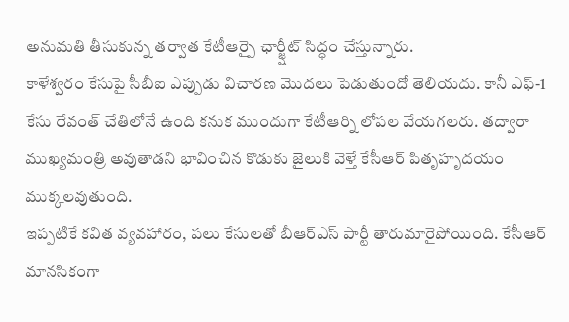అనుమతి తీసుకున్న తర్వాత కేటీఆర్పై ఛార్జ్షీట్ సిద్ధం చేస్తున్నారు.
కాళేశ్వరం కేసుపై సీబీఐ ఎప్పుడు విచారణ మొదలు పెడుతుందో తెలియదు. కానీ ఎఫ్-1 కేసు రేవంత్ చేతిలోనే ఉంది కనుక ముందుగా కేటీఆర్ని లోపల వేయగలరు. తద్వారా ముఖ్యమంత్రి అవుతాడని భావించిన కొడుకు జైలుకి వెళ్తే కేసీఆర్ పితృహృదయం ముక్కలవుతుంది.
ఇప్పటికే కవిత వ్యవహారం, పలు కేసులతో బీఆర్ఎస్ పార్టీ తారుమారైపోయింది. కేసీఆర్ మానసికంగా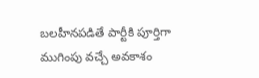బలహీనపడితే పార్టీకి పూర్తిగా ముగింపు వచ్చే అవకాశం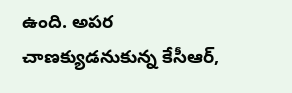ఉంది. అపర చాణక్యుడనుకున్న కేసీఆర్,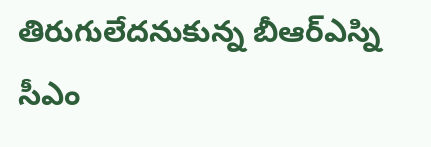తిరుగులేదనుకున్న బీఆర్ఎస్ని సీఎం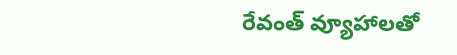రేవంత్ వ్యూహాలతో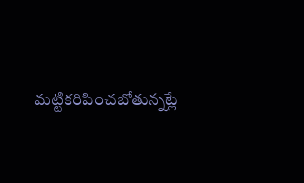మట్టికరిపించబోతున్నట్లే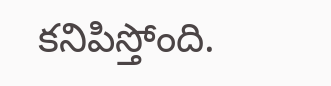కనిపిస్తోంది.